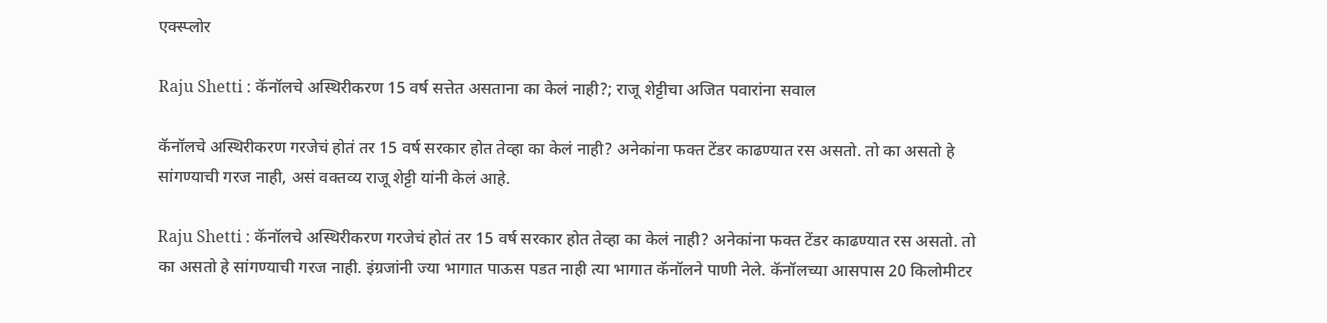एक्स्प्लोर

Raju Shetti : कॅनॉलचे अस्थिरीकरण 15 वर्ष सत्तेत असताना का केलं नाही?; राजू शेट्टीचा अजित पवारांना सवाल

कॅनॉलचे अस्थिरीकरण गरजेचं होतं तर 15 वर्ष सरकार होत तेव्हा का केलं नाही? अनेकांना फक्त टेंडर काढण्यात रस असतो. तो का असतो हे सांगण्याची गरज नाही, असं वक्तव्य राजू शेट्टी यांनी केलं आहे.

Raju Shetti : कॅनॉलचे अस्थिरीकरण गरजेचं होतं तर 15 वर्ष सरकार होत तेव्हा का केलं नाही? अनेकांना फक्त टेंडर काढण्यात रस असतो. तो का असतो हे सांगण्याची गरज नाही. इंग्रजांनी ज्या भागात पाऊस पडत नाही त्या भागात कॅनॉलने पाणी नेले. कॅनॉलच्या आसपास 20 किलोमीटर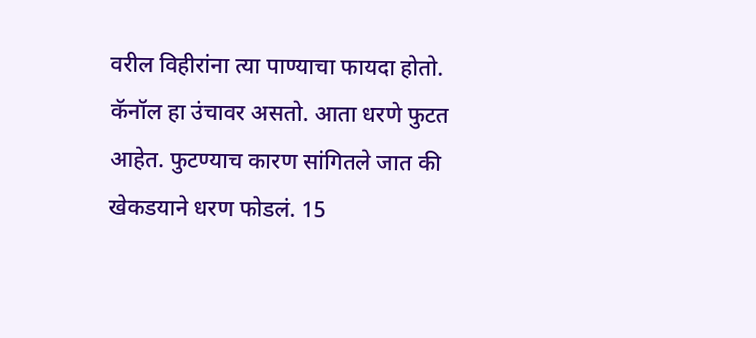वरील विहीरांना त्या पाण्याचा फायदा होतो. कॅनॉल हा उंचावर असतो. आता धरणे फुटत आहेत. फुटण्याच कारण सांगितले जात की खेकडयाने धरण फोडलं. 15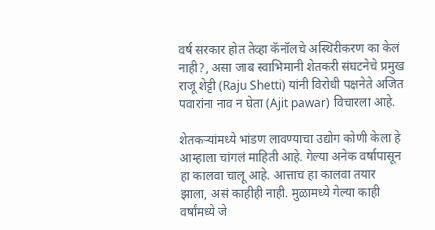वर्ष सरकार होत तेव्हा कॅनॉलचे अस्थिरीकरण का केलं नाही?, असा जाब स्वाभिमानी शेतकरी संघटनेचे प्रमुख राजू शेट्टी (Raju Shetti) यांनी विरोधी पक्षनेते अजित पवारांना नाव न घेता (Ajit pawar) विचारला आहे.

शेतकऱ्यांमध्ये भांडण लावण्याचा उद्योग कोणी केला हे आम्हाला चांगलं माहिती आहे. गेल्या अनेक वर्षापासून हा कालवा चालू आहे. आत्ताच हा कालवा तयार झाला, असं काहीही नाही. मुळामध्ये गेल्या काही वर्षांमध्ये जे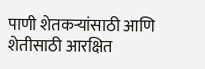पाणी शेतकऱ्यांसाठी आणि शेतीसाठी आरक्षित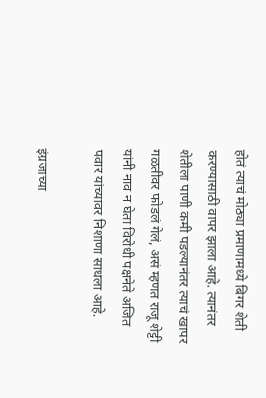होतं त्याचं मोठ्या प्रमाणामध्ये बिगर शेती करण्यासाठी वापर झाला आहे. त्यानंतर शेतीला पाणी कमी पडल्यानंतर त्याचं खापर गळतीवर फोडलं गेलं, असं म्हणत राजू शेट्टी  यांनी नाव न घेता विरोधी पक्षनेते अजित पवार यांच्यावर निशाणा साधला आहे.

इंग्रजाच्या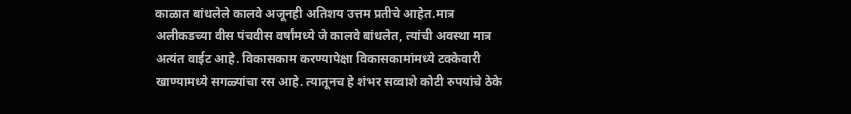काळात बांधलेले कालवे अजूनही अतिशय उत्तम प्रतीचे आहेत.मात्र अलीकडच्या वीस पंचवीस वर्षांमध्ये जे कालवे बांधलेत, त्यांची अवस्था मात्र अत्यंत वाईट आहे. विकासकाम करण्यापेक्षा विकासकामांमध्ये टक्केवारी खाण्यामध्ये सगळ्यांचा रस आहे. त्यातूनच हे शंभर सव्वाशे कोटी रुपयांचे ठेके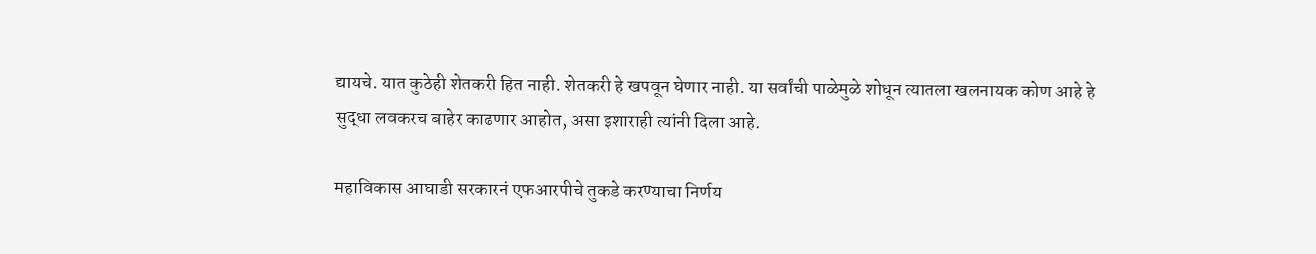द्यायचे. यात कुठेही शेतकरी हित नाही. शेतकरी हे खपवून घेणार नाही. या सर्वांची पाळेमुळे शोधून त्यातला खलनायक कोण आहे हे सुद्धा लवकरच बाहेर काढणार आहोत, असा इशाराही त्यांनी दिला आहे.

महाविकास आघाडी सरकारनं एफआरपीचे तुकडे करण्याचा निर्णय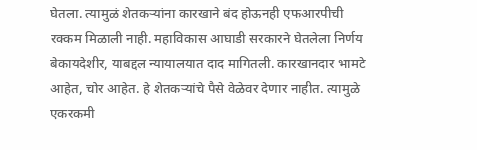घेतला. त्यामुळं शेतकऱ्यांना कारखाने बंद होऊनही एफआरपीची रक्कम मिळाली नाही. महाविकास आघाडी सरकारने घेतलेला निर्णय बेकायदेशीर, याबद्दल न्यायालयात दाद मागितली. कारखानदार भामटे आहेत, चोर आहेत. हे शेतकऱ्यांचे पैसे वेळेवर देणार नाहीत. त्यामुळे एकरकमी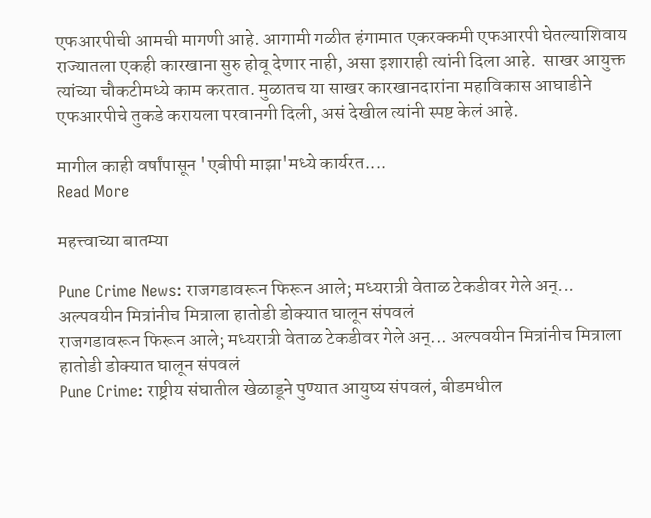एफआरपीची आमची मागणी आहे. आगामी गळीत हंगामात एकरक्कमी एफआरपी घेतल्याशिवाय राज्यातला एकही कारखाना सुरु होवू देणार नाही, असा इशाराही त्यांनी दिला आहे.  साखर आयुक्त त्यांच्या चौकटीमध्ये काम करतात. मुळातच या साखर कारखानदारांना महाविकास आघाडीने एफआरपीचे तुकडे करायला परवानगी दिली, असं देखील त्यांनी स्पष्ट केलं आहे.

मागील काही वर्षांपासून 'एबीपी माझा'मध्ये कार्यरत....
Read More

महत्त्वाच्या बातम्या

Pune Crime News: राजगडावरून फिरून आले; मध्यरात्री वेताळ टेकडीवर गेले अन्... अल्पवयीन मित्रांनीच मित्राला हातोडी डोक्यात घालून संपवलं
राजगडावरून फिरून आले; मध्यरात्री वेताळ टेकडीवर गेले अन्... अल्पवयीन मित्रांनीच मित्राला हातोडी डोक्यात घालून संपवलं
Pune Crime: राष्ट्रीय संघातील खेळाडूने पुण्यात आयुष्य संपवलं, बीडमधील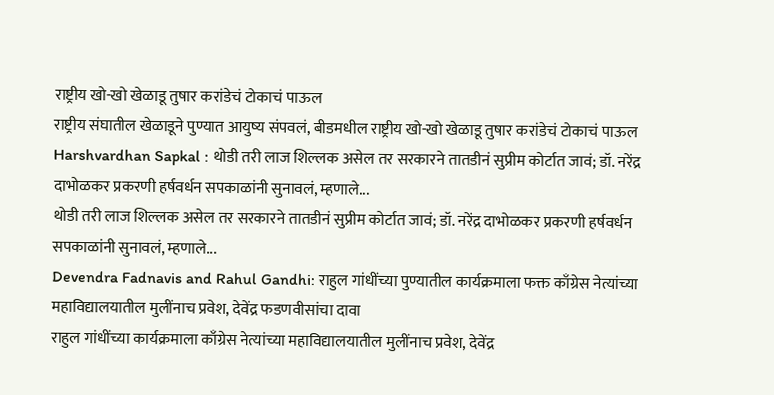राष्ट्रीय खो-खो खेळाडू तुषार करांडेचं टोकाचं पाऊल
राष्ट्रीय संघातील खेळाडूने पुण्यात आयुष्य संपवलं, बीडमधील राष्ट्रीय खो-खो खेळाडू तुषार करांडेचं टोकाचं पाऊल
Harshvardhan Sapkal : थोडी तरी लाज शिल्लक असेल तर सरकारने तातडीनं सुप्रीम कोर्टात जावं; डॉ. नरेंद्र दाभोळकर प्रकरणी हर्षवर्धन सपकाळांनी सुनावलं, म्हणाले...
थोडी तरी लाज शिल्लक असेल तर सरकारने तातडीनं सुप्रीम कोर्टात जावं; डॉ. नरेंद्र दाभोळकर प्रकरणी हर्षवर्धन सपकाळांनी सुनावलं, म्हणाले...
Devendra Fadnavis and Rahul Gandhi: राहुल गांधींच्या पुण्यातील कार्यक्रमाला फक्त काँग्रेस नेत्यांच्या महाविद्यालयातील मुलींनाच प्रवेश, देवेंद्र फडणवीसांचा दावा
राहुल गांधींच्या कार्यक्रमाला काँग्रेस नेत्यांच्या महाविद्यालयातील मुलींनाच प्रवेश, देवेंद्र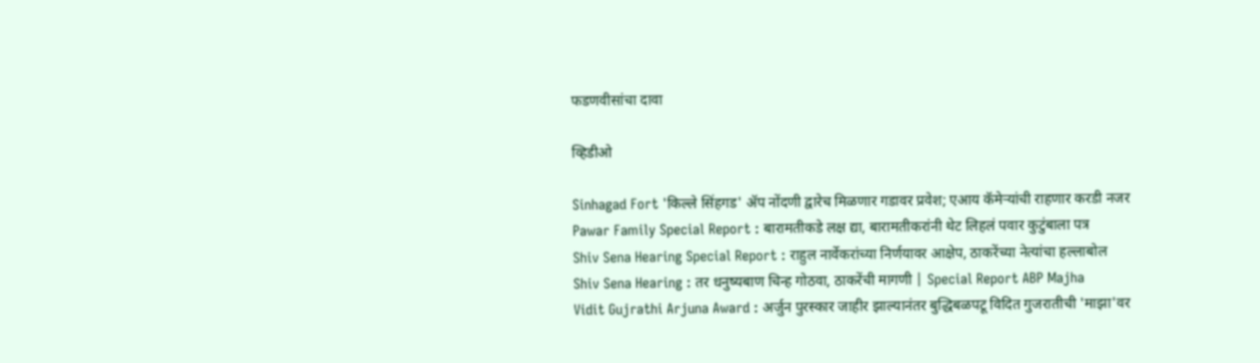फडणवीसांचा दावा

व्हिडीओ

Sinhagad Fort 'किल्ले सिंहगड' ॲप नोंदणी द्वारेच मिळणार गडावर प्रवेश; एआय कॅमेऱ्यांची राहणार करडी नजर
Pawar Family Special Report : बारामतीकडे लक्ष द्या, बारामतीकरांनी थेट लिहलं पवार कुटुंबाला पत्र
Shiv Sena Hearing Special Report : राहुल नार्वेकरांच्या निर्णयावर आक्षेप, ठाकरेंच्या नेत्यांचा हल्लाबोल
Shiv Sena Hearing : तर धनुष्यबाण चिन्ह गोठवा, ठाकरेंची मागणी | Special Report ABP Majha
Vidit Gujrathi Arjuna Award : अर्जुन पुरस्कार जाहीर झाल्यानंतर बुद्धिबळपटू विदित गुजरातीची 'माझा'वर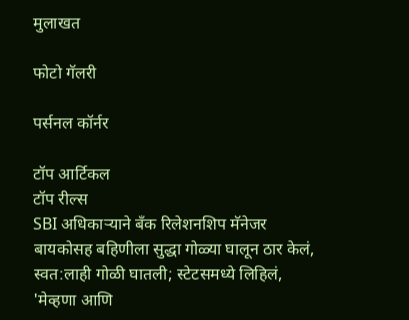मुलाखत

फोटो गॅलरी

पर्सनल कॉर्नर

टॉप आर्टिकल
टॉप रील्स
SBI अधिकाऱ्याने बँक रिलेशनशिप मॅनेजर बायकोसह बहिणीला सुद्धा गोळ्या घालून ठार केलं, स्वत:लाही गोळी घातली; स्टेटसमध्ये लिहिलं, 'मेव्हणा आणि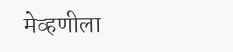मेव्हणीला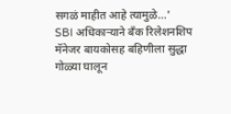सगळं माहीत आहे त्यामुळे...'
SBI अधिकाऱ्याने बँक रिलेशनशिप मॅनेजर बायकोसह बहिणीला सुद्धा गोळ्या घालून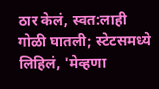ठार केलं, स्वत:लाही गोळी घातली; स्टेटसमध्ये लिहिलं, 'मेव्हणा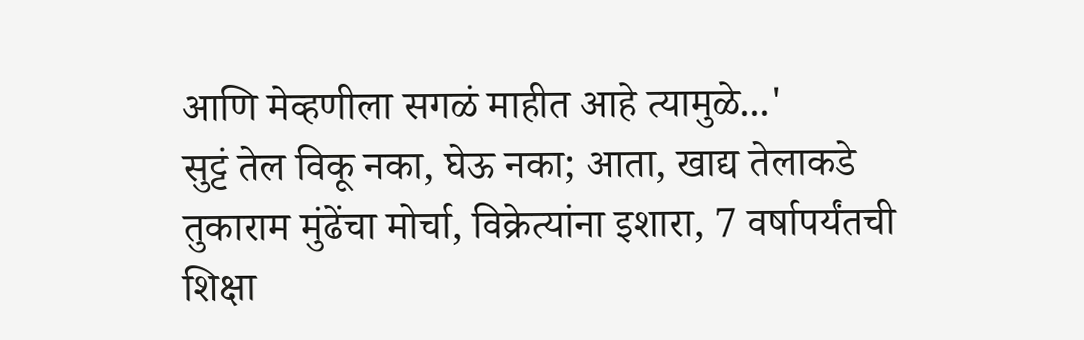आणि मेव्हणीला सगळं माहीत आहे त्यामुळे...'
सुट्टं तेल विकू नका, घेऊ नका; आता, खाद्य तेलाकडे तुकाराम मुंढेंचा मोर्चा, विक्रेत्यांना इशारा, 7 वर्षापर्यंतची शिक्षा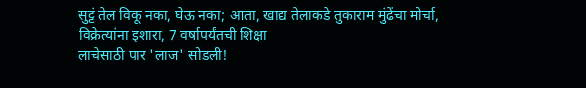सुट्टं तेल विकू नका, घेऊ नका; आता, खाद्य तेलाकडे तुकाराम मुंढेंचा मोर्चा, विक्रेत्यांना इशारा, 7 वर्षापर्यंतची शिक्षा
लाचेसाठी पार 'लाज' सोडली!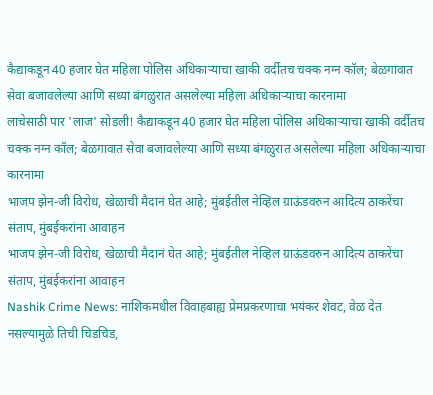कैद्याकडून 40 हजार घेत महिला पोलिस अधिकाऱ्याचा खाकी वर्दीतच चक्क नग्न कॉल; बेळगावात सेवा बजावलेल्या आणि सध्या बंगळुरात असलेल्या महिला अधिकाऱ्याचा कारनामा
लाचेसाठी पार 'लाज' सोडली! कैद्याकडून 40 हजार घेत महिला पोलिस अधिकाऱ्याचा खाकी वर्दीतच चक्क नग्न कॉल; बेळगावात सेवा बजावलेल्या आणि सध्या बंगळुरात असलेल्या महिला अधिकाऱ्याचा कारनामा
भाजप झेन-जी विरोध, खेळाची मैदानं घेत आहे; मुंबईतील नेव्हिल ग्राऊंडवरुन आदित्य ठाकरेंचा संताप, मुंबईकरांना आवाहन
भाजप झेन-जी विरोध, खेळाची मैदानं घेत आहे; मुंबईतील नेव्हिल ग्राऊंडवरुन आदित्य ठाकरेंचा संताप, मुंबईकरांना आवाहन
Nashik Crime News: नाशिकमधील विवाहबाह्य प्रेमप्रकरणाचा भयंकर शेवट, वेळ देत नसल्यामुळे तिची चिडचिड,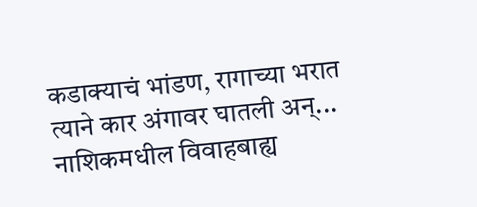कडाक्याचं भांडण, रागाच्या भरात त्याने कार अंगावर घातली अन्...
नाशिकमधील विवाहबाह्य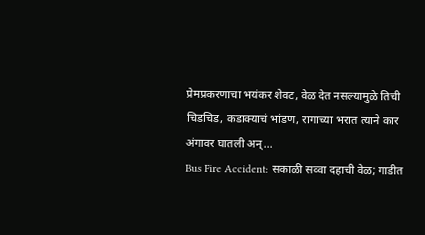प्रेमप्रकरणाचा भयंकर शेवट, वेळ देत नसल्यामुळे तिची चिडचिड, कडाक्याचं भांडण, रागाच्या भरात त्याने कार अंगावर घातली अन्...
Bus Fire Accident: सकाळी सव्वा दहाची वेळ; गाडीत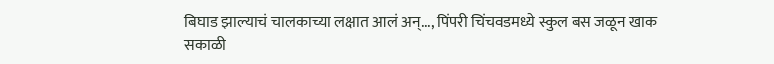बिघाड झाल्याचं चालकाच्या लक्षात आलं अन्..., पिंपरी चिंचवडमध्ये स्कुल बस जळून खाक
सकाळी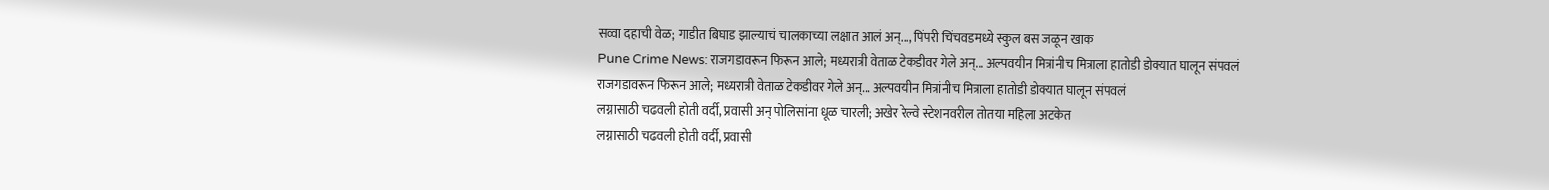सव्वा दहाची वेळ; गाडीत बिघाड झाल्याचं चालकाच्या लक्षात आलं अन्..., पिंपरी चिंचवडमध्ये स्कुल बस जळून खाक
Pune Crime News: राजगडावरून फिरून आले; मध्यरात्री वेताळ टेकडीवर गेले अन्... अल्पवयीन मित्रांनीच मित्राला हातोडी डोक्यात घालून संपवलं
राजगडावरून फिरून आले; मध्यरात्री वेताळ टेकडीवर गेले अन्... अल्पवयीन मित्रांनीच मित्राला हातोडी डोक्यात घालून संपवलं
लग्नासाठी चढवली होती वर्दी, प्रवासी अन् पोलिसांना धूळ चारली; अखेर रेल्वे स्टेशनवरील तोतया महिला अटकेत
लग्नासाठी चढवली होती वर्दी, प्रवासी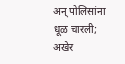अन् पोलिसांना धूळ चारली; अखेर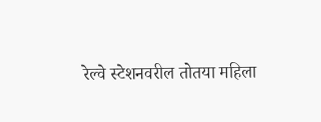रेल्वे स्टेशनवरील तोतया महिला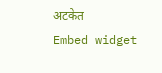अटकेत
Embed widget